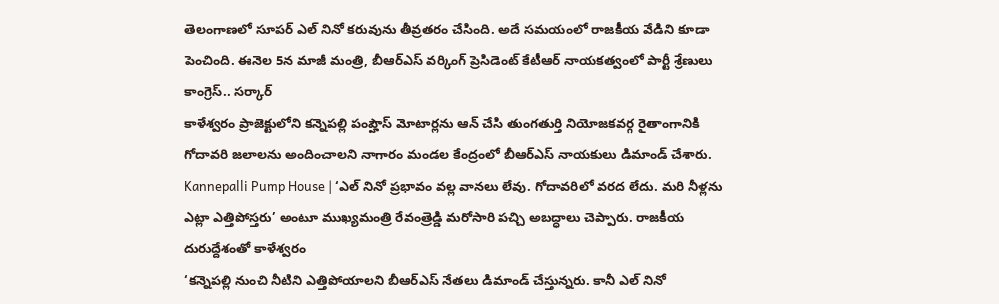తెలంగాణలో సూపర్ ఎల్ నినో కరువును తీవ్రతరం చేసింది. అదే సమయంలో రాజకీయ వేడిని కూడా పెంచింది. ఈనెల 5న మాజీ మంత్రి, బీఆర్ఎస్ వర్కింగ్ ప్రెసిడెంట్ కేటీఆర్ నాయకత్వంలో పార్టీ శ్రేణులు కాంగ్రెస్.. సర్కార్
కాళేశ్వరం ప్రాజెక్టులోని కన్నెపల్లి పంప్హౌస్ మోటార్లను ఆన్ చేసి తుంగతుర్తి నియోజకవర్గ రైతాంగానికి గోదావరి జలాలను అందించాలని నాగారం మండల కేంద్రంలో బీఆర్ఎస్ నాయకులు డిమాండ్ చేశారు.
Kannepalli Pump House | ‘ఎల్ నినో ప్రభావం వల్ల వానలు లేవు. గోదావరిలో వరద లేదు. మరి నీళ్లను ఎట్లా ఎత్తిపోస్తరు’ అంటూ ముఖ్యమంత్రి రేవంత్రెడ్డి మరోసారి పచ్చి అబద్ధాలు చెప్పారు. రాజకీయ దురుద్దేశంతో కాళేశ్వరం
‘కన్నెపల్లి నుంచి నీటిని ఎత్తిపోయాలని బీఆర్ఎస్ నేతలు డిమాండ్ చేస్తున్నరు. కానీ ఎల్ నినో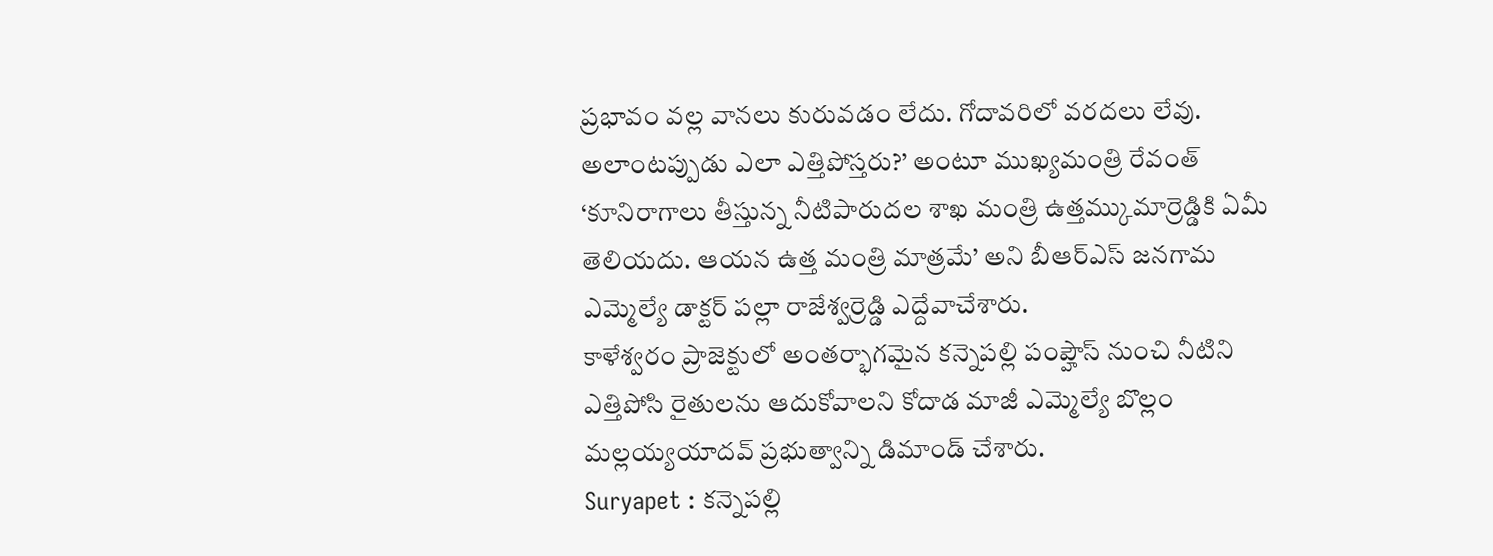ప్రభావం వల్ల వానలు కురువడం లేదు. గోదావరిలో వరదలు లేవు. అలాంటప్పుడు ఎలా ఎత్తిపోస్తరు?’ అంటూ ముఖ్యమంత్రి రేవంత్
‘కూనిరాగాలు తీస్తున్న నీటిపారుదల శాఖ మంత్రి ఉత్తమ్కుమార్రెడ్డికి ఏమీ తెలియదు. ఆయన ఉత్త మంత్రి మాత్రమే’ అని బీఆర్ఎస్ జనగామ ఎమ్మెల్యే డాక్టర్ పల్లా రాజేశ్వర్రెడ్డి ఎద్దేవాచేశారు.
కాళేశ్వరం ప్రాజెక్టులో అంతర్భాగమైన కన్నెపల్లి పంప్హౌస్ నుంచి నీటిని ఎత్తిపోసి రైతులను ఆదుకోవాలని కోదాడ మాజీ ఎమ్మెల్యే బొల్లం మల్లయ్యయాదవ్ ప్రభుత్వాన్ని డిమాండ్ చేశారు.
Suryapet : కన్నెపల్లి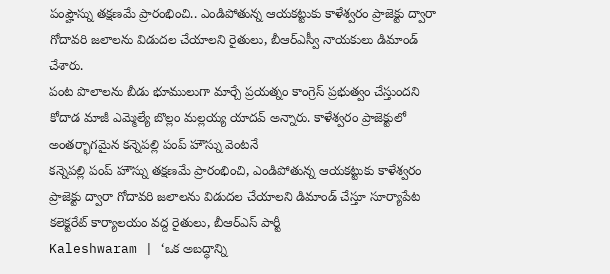పంప్హౌస్ను తక్షణమే ప్రారంభించి.. ఎండిపోతున్న ఆయకట్టుకు కాళేశ్వరం ప్రాజెక్టు ద్వారా గోదావరి జలాలను విడుదల చేయాలని రైతులు, బీఆర్ఎస్వీ నాయకులు డిమాండ్ చేశారు.
పంట పొలాలను బీడు భూములుగా మార్చే ప్రయత్నం కాంగ్రెస్ ప్రభుత్వం చేస్తుందని కోదాడ మాజీ ఎమ్మెల్యే బొల్లం మల్లయ్య యాదవ్ అన్నారు. కాళేశ్వరం ప్రాజెక్టులో అంతర్భాగమైన కన్నెపల్లి పంప్ హౌస్ను వెంటనే
కన్నెపల్లి పంప్ హౌస్ను తక్షణమే ప్రారంభించి, ఎండిపోతున్న ఆయకట్టుకు కాళేశ్వరం ప్రాజెక్టు ద్వారా గోదావరి జలాలను విడుదల చేయాలని డిమాండ్ చేస్తూ సూర్యాపేట కలెక్టరేట్ కార్యాలయం వద్ద రైతులు, బీఆర్ఎస్ పార్టీ
Kaleshwaram | ‘ఒక అబద్ధాన్ని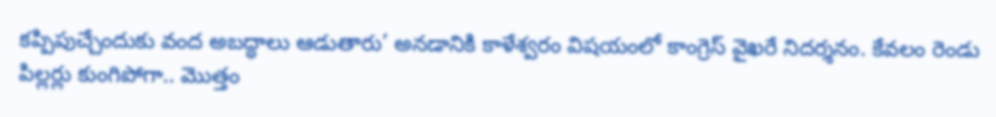కప్పిపుచ్చేందుకు వంద అబద్ధాలు ఆడుతారు’ అనడానికి కాళేశ్వరం విషయంలో కాంగ్రెస్ వైఖరే నిదర్శనం. కేవలం రెండు పిల్లర్లు కుంగిపోగా.. మొత్తం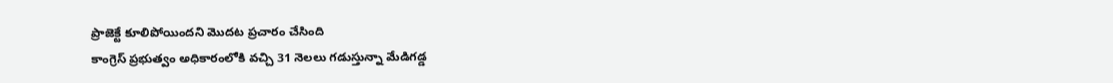ప్రాజెక్టే కూలిపోయిందని మొదట ప్రచారం చేసింది
కాంగ్రెస్ ప్రభుత్వం అధికారంలోకి వచ్చి 31 నెలలు గడుస్తున్నా మేడిగడ్డ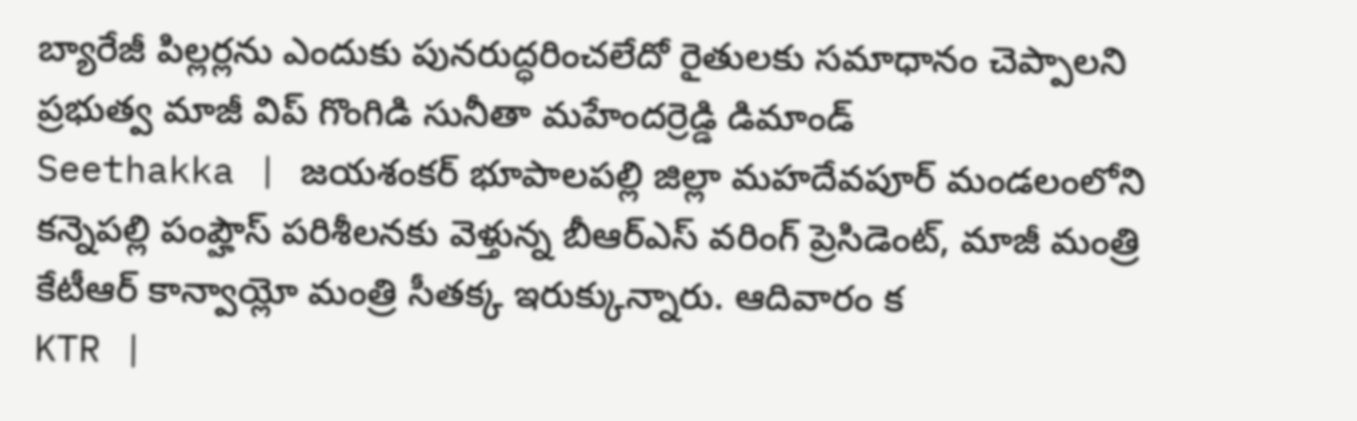బ్యారేజీ పిల్లర్లను ఎందుకు పునరుద్ధరించలేదో రైతులకు సమాధానం చెప్పాలని ప్రభుత్వ మాజీ విప్ గొంగిడి సునీతా మహేందర్రెడ్డి డిమాండ్
Seethakka | జయశంకర్ భూపాలపల్లి జిల్లా మహదేవపూర్ మండలంలోని కన్నెపల్లి పంప్హౌస్ పరిశీలనకు వెళ్తున్న బీఆర్ఎస్ వరింగ్ ప్రెసిడెంట్, మాజీ మంత్రి కేటీఆర్ కాన్వాయ్లో మంత్రి సీతక్క ఇరుక్కున్నారు. ఆదివారం క
KTR |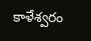కాళేశ్వరం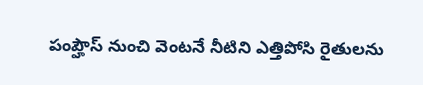పంప్హౌస్ నుంచి వెంటనే నీటిని ఎత్తిపోసి రైతులను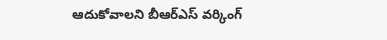ఆదుకోవాలని బీఆర్ఎస్ వర్కింగ్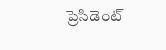ప్రెసిడెంట్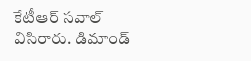కేటీఆర్ సవాల్ విసిరారు. డిమాండ్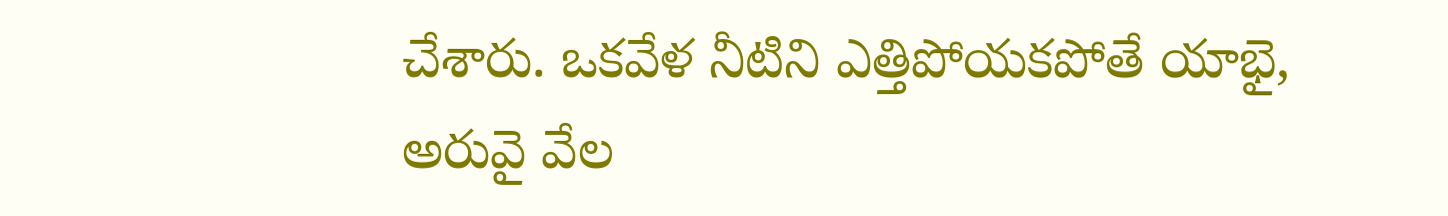చేశారు. ఒకవేళ నీటిని ఎత్తిపోయకపోతే యాభై, అరువై వేల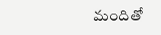మందితో